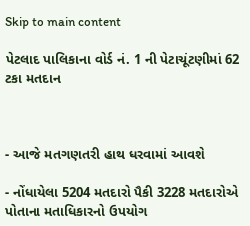Skip to main content

પેટલાદ પાલિકાના વોર્ડ નં. 1 ની પેટાચૂંટણીમાં 62 ટકા મતદાન



- આજે મતગણતરી હાથ ધરવામાં આવશે

- નોંધાયેલા 5204 મતદારો પૈકી 3228 મતદારોએ પોતાના મતાધિકારનો ઉપયોગ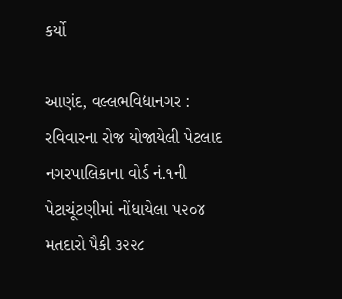કર્યો

આણંદ, વલ્લભવિદ્યાનગર : રવિવારના રોજ યોજાયેલી પેટલાદ નગરપાલિકાના વોર્ડ નં.૧ની પેટાચૂંટણીમાં નોંધાયેલા ૫૨૦૪ મતદારો પૈકી ૩૨૨૮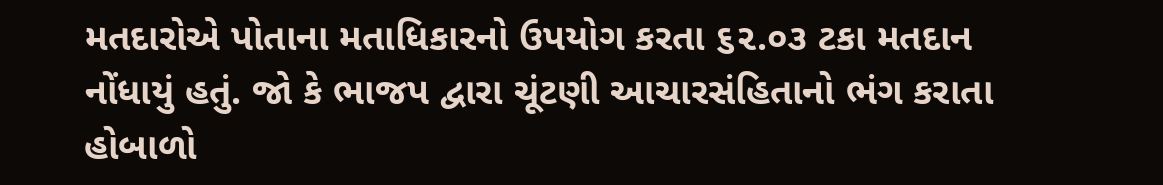મતદારોએ પોતાના મતાધિકારનો ઉપયોગ કરતા ૬૨.૦૩ ટકા મતદાન નોંધાયું હતું. જો કે ભાજપ દ્વારા ચૂંટણી આચારસંહિતાનો ભંગ કરાતા હોબાળો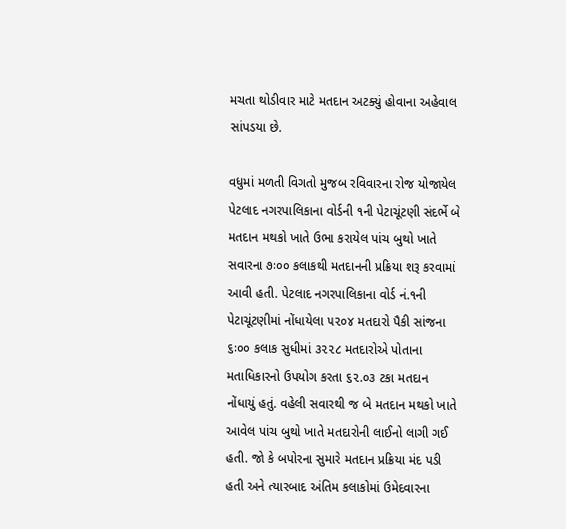મચતા થોડીવાર માટે મતદાન અટક્યું હોવાના અહેવાલ સાંપડયા છે.

વધુમાં મળતી વિગતો મુજબ રવિવારના રોજ યોજાયેલ પેટલાદ નગરપાલિકાના વોર્ડની ૧ની પેટાચૂંટણી સંદર્ભે બે મતદાન મથકો ખાતે ઉભા કરાયેલ પાંચ બુથો ખાતે સવારના ૭ઃ૦૦ કલાકથી મતદાનની પ્રક્રિયા શરૂ કરવામાં આવી હતી. પેટલાદ નગરપાલિકાના વોર્ડ નં.૧ની પેટાચૂંટણીમાં નોંધાયેલા ૫૨૦૪ મતદારો પૈકી સાંજના ૬ઃ૦૦ કલાક સુધીમાં ૩૨૨૮ મતદારોએ પોતાના મતાધિકારનો ઉપયોગ કરતા ૬૨.૦૩ ટકા મતદાન નોંધાયું હતું. વહેલી સવારથી જ બે મતદાન મથકો ખાતે આવેલ પાંચ બુથો ખાતે મતદારોની લાઈનો લાગી ગઈ હતી. જો કે બપોરના સુમારે મતદાન પ્રક્રિયા મંદ પડી હતી અને ત્યારબાદ અંતિમ કલાકોમાં ઉમેદવારના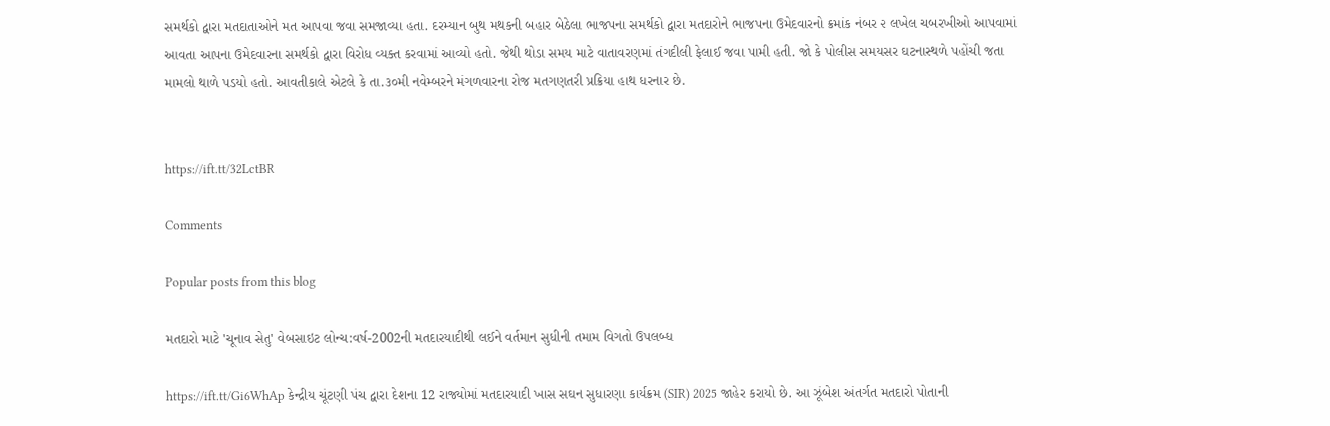સમર્થકો દ્વારા મતદાતાઓને મત આપવા જવા સમજાવ્યા હતા. દરમ્યાન બુથ મથકની બહાર બેઠેલા ભાજપના સમર્થકો દ્વારા મતદારોને ભાજપના ઉમેદવારનો ક્રમાંક નંબર ૨ લખેલ ચબરખીઓ આપવામાં આવતા આપના ઉમેદવારના સમર્થકો દ્વારા વિરોધ વ્યક્ત કરવામાં આવ્યો હતો. જેથી થોડા સમય માટે વાતાવરણમાં તંગદીલી ફેલાઈ જવા પામી હતી. જો કે પોલીસ સમયસર ઘટનાસ્થળે પહોંચી જતા મામલો થાળે પડયો હતો. આવતીકાલે એટલે કે તા.૩૦મી નવેમ્બરને મંગળવારના રોજ મતગણતરી પ્રક્રિયા હાથ ધરનાર છે.


https://ift.tt/32LctBR

Comments

Popular posts from this blog

મતદારો માટે 'ચૂનાવ સેતુ' વેબસાઇટ લોન્ચ:વર્ષ-2002ની મતદારયાદીથી લઈને વર્તમાન સુધીની તમામ વિગતો ઉપલબ્ધ

https://ift.tt/Gi6WhAp કેન્દ્રીય ચૂંટણી પંચ દ્વારા દેશના 12 રાજ્યોમાં મતદારયાદી ખાસ સઘન સુધારણા કાર્યક્રમ (SIR) 2025 જાહેર કરાયો છે. આ ઝૂંબેશ અંતર્ગત મતદારો પોતાની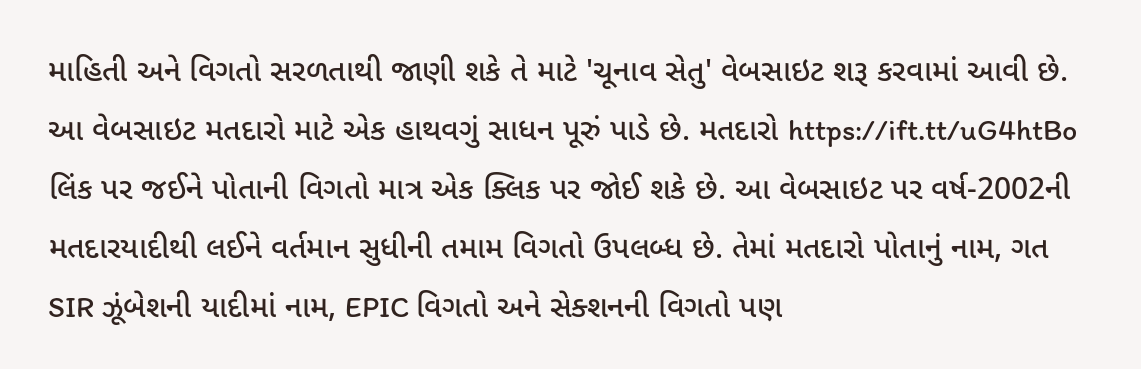માહિતી અને વિગતો સરળતાથી જાણી શકે તે માટે 'ચૂનાવ સેતુ' વેબસાઇટ શરૂ કરવામાં આવી છે. આ વેબસાઇટ મતદારો માટે એક હાથવગું સાધન પૂરું પાડે છે. મતદારો https://ift.tt/uG4htBo લિંક પર જઈને પોતાની વિગતો માત્ર એક ક્લિક પર જોઈ શકે છે. આ વેબસાઇટ પર વર્ષ-2002ની મતદારયાદીથી લઈને વર્તમાન સુધીની તમામ વિગતો ઉપલબ્ધ છે. તેમાં મતદારો પોતાનું નામ, ગત SIR ઝૂંબેશની યાદીમાં નામ, EPIC વિગતો અને સેક્શનની વિગતો પણ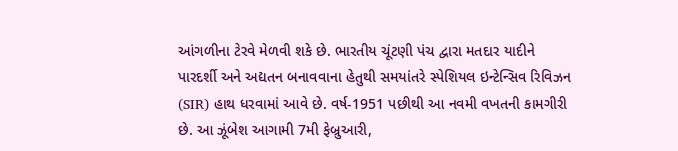આંગળીના ટેરવે મેળવી શકે છે. ભારતીય ચૂંટણી પંચ દ્વારા મતદાર યાદીને પારદર્શી અને અદ્યતન બનાવવાના હેતુથી સમયાંતરે સ્પેશિયલ ઇન્ટેન્સિવ રિવિઝન (SIR) હાથ ધરવામાં આવે છે. વર્ષ-1951 પછીથી આ નવમી વખતની કામગીરી છે. આ ઝૂંબેશ આગામી 7મી ફેબ્રુઆરી,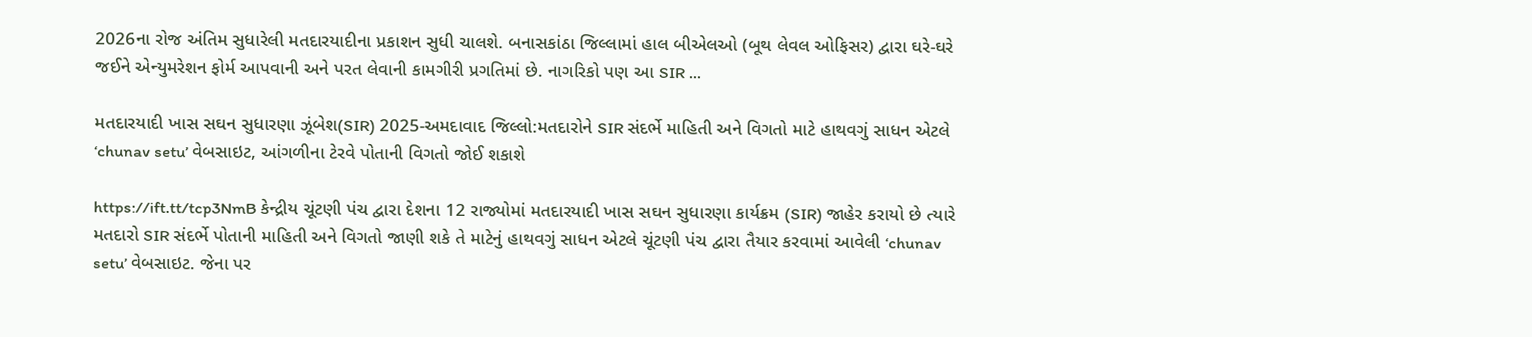2026ના રોજ અંતિમ સુધારેલી મતદારયાદીના પ્રકાશન સુધી ચાલશે. બનાસકાંઠા જિલ્લામાં હાલ બીએલઓ (બૂથ લેવલ ઓફિસર) દ્વારા ઘરે-ઘરે જઈને એન્યુમરેશન ફોર્મ આપવાની અને પરત લેવાની કામગીરી પ્રગતિમાં છે. નાગરિકો પણ આ SIR ...

મતદારયાદી ખાસ સઘન સુધારણા ઝૂંબેશ(SIR) 2025-અમદાવાદ જિલ્લો:મતદારોને SIR સંદર્ભે માહિતી અને વિગતો માટે હાથવગું સાધન એટલે ‘chunav setu’ વેબસાઇટ, આંગળીના ટેરવે પોતાની વિગતો જોઈ શકાશે

https://ift.tt/tcp3NmB કેન્દ્રીય ચૂંટણી પંચ દ્વારા દેશના 12 રાજ્યોમાં મતદારયાદી ખાસ સઘન સુધારણા કાર્યક્રમ (SIR) જાહેર કરાયો છે ત્યારે મતદારો SIR સંદર્ભે પોતાની માહિતી અને વિગતો જાણી શકે તે માટેનું હાથવગું સાધન એટલે ચૂંટણી પંચ દ્વારા તૈયાર કરવામાં આવેલી ‘chunav setu’ વેબસાઇટ. જેના પર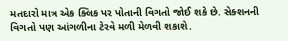મતદારો માત્ર એક ક્લિક પર પોતાની વિગતો જોઈ શકે છે. સેક્શનની વિગતો પણ આંગળીના ટેરવે મળી મેળવી શકાશે.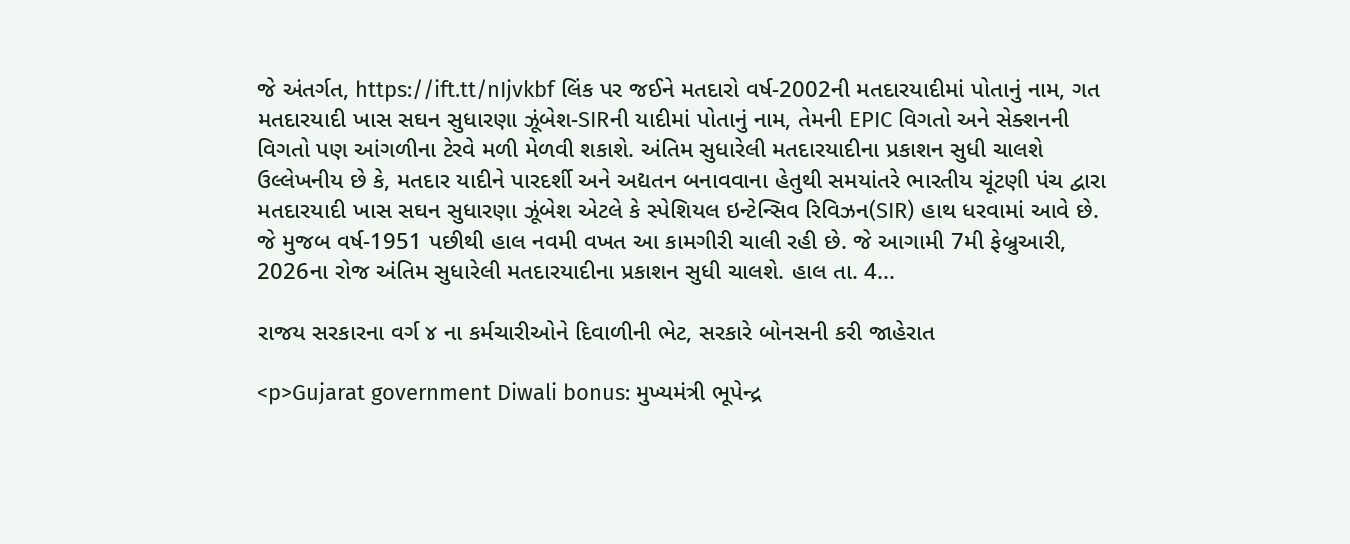જે અંતર્ગત, https://ift.tt/nIjvkbf લિંક પર જઈને મતદારો વર્ષ-2002ની મતદારયાદીમાં પોતાનું નામ, ગત મતદારયાદી ખાસ સઘન સુધારણા ઝૂંબેશ-SIRની યાદીમાં પોતાનું નામ, તેમની EPIC વિગતો અને સેક્શનની વિગતો પણ આંગળીના ટેરવે મળી મેળવી શકાશે. અંતિમ સુધારેલી મતદારયાદીના પ્રકાશન સુધી ચાલશે ઉલ્લેખનીય છે કે, મતદાર યાદીને પારદર્શી અને અદ્યતન બનાવવાના હેતુથી સમયાંતરે ભારતીય ચૂંટણી પંચ દ્વારા મતદારયાદી ખાસ સઘન સુધારણા ઝૂંબેશ એટલે કે સ્પેશિયલ ઇન્ટેન્સિવ રિવિઝન(SIR) હાથ ધરવામાં આવે છે. જે મુજબ વર્ષ-1951 પછીથી હાલ નવમી વખત આ કામગીરી ચાલી રહી છે. જે આગામી 7મી ફેબ્રુઆરી, 2026ના રોજ અંતિમ સુધારેલી મતદારયાદીના પ્રકાશન સુધી ચાલશે. હાલ તા. 4...

રાજય સરકારના વર્ગ ૪ ના કર્મચારીઓને દિવાળીની ભેટ, સરકારે બોનસની કરી જાહેરાત

<p>Gujarat government Diwali bonus: મુખ્યમંત્રી ભૂપેન્દ્ર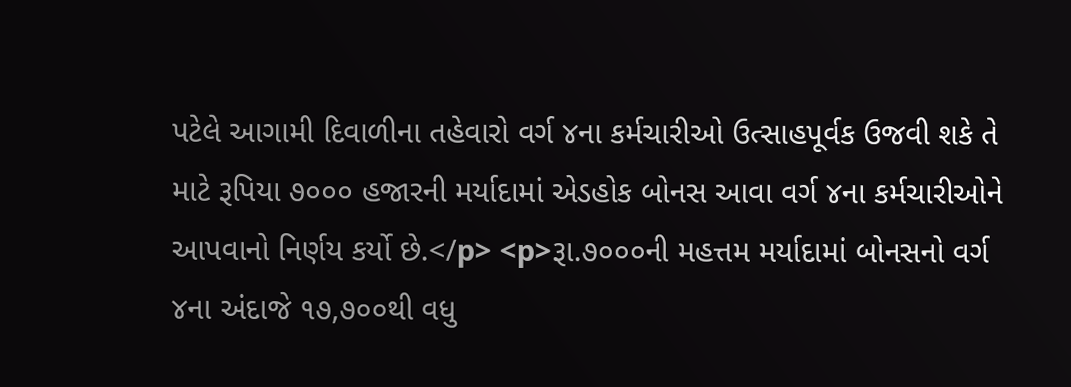પટેલે આગામી દિવાળીના તહેવારો વર્ગ ૪ના કર્મચારીઓ ઉત્‍સાહપૂર્વક ઉજવી શકે તે માટે રૂપિયા ૭૦૦૦ હજારની મર્યાદામાં એડહોક બોનસ આવા વર્ગ ૪ના કર્મચારીઓને આપવાનો નિર્ણય કર્યો છે.</p> <p>રૂા.૭૦૦૦ની મહત્તમ મર્યાદામાં બોનસનો વર્ગ ૪ના અંદાજે ૧૭,૭૦૦થી વધુ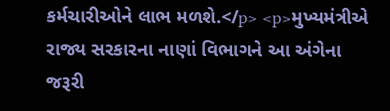કર્મચારીઓને લાભ મળશે.</p> <p>મુખ્યમંત્રીએ રાજ્ય સરકારના નાણાં વિભાગને આ અંગેના જરૂરી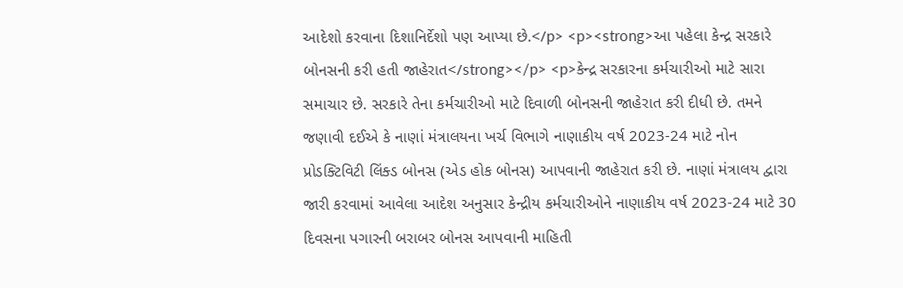આદેશો કરવાના દિશાનિર્દેશો પણ આપ્યા છે.</p> <p><strong>આ પહેલા કેન્દ્ર સરકારે બોનસની કરી હતી જાહેરાત</strong></p> <p>કેન્દ્ર સરકારના કર્મચારીઓ માટે સારા સમાચાર છે. સરકારે તેના કર્મચારીઓ માટે દિવાળી બોનસની જાહેરાત કરી દીધી છે. તમને જણાવી દઈએ કે નાણાં મંત્રાલયના ખર્ચ વિભાગે નાણાકીય વર્ષ 2023-24 માટે નોન પ્રોડક્ટિવિટી લિંક્ડ બોનસ (એડ હોક બોનસ) આપવાની જાહેરાત કરી છે. નાણાં મંત્રાલય દ્વારા જારી કરવામાં આવેલા આદેશ અનુસાર કેન્દ્રીય કર્મચારીઓને નાણાકીય વર્ષ 2023-24 માટે 30 દિવસના પગારની બરાબર બોનસ આપવાની માહિતી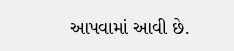આપવામાં આવી છે.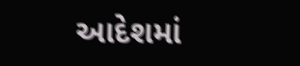આદેશમાં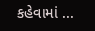કહેવામાં ...